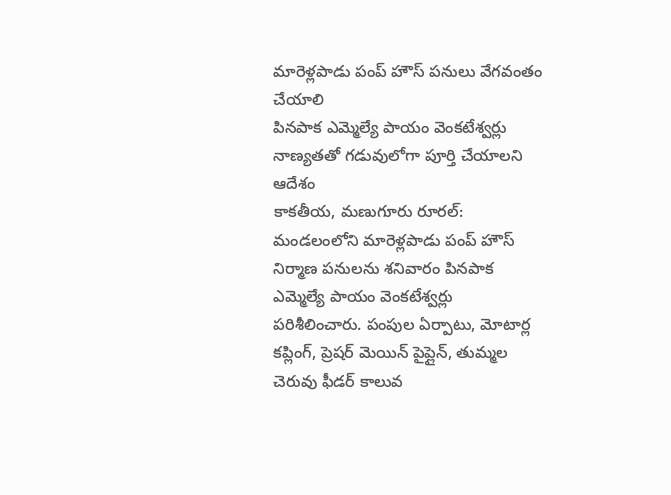మారెళ్లపాడు పంప్ హౌస్ పనులు వేగవంతం చేయాలి
పినపాక ఎమ్మెల్యే పాయం వెంకటేశ్వర్లు
నాణ్యతతో గడువులోగా పూర్తి చేయాలని ఆదేశం
కాకతీయ, మణుగూరు రూరల్: మండలంలోని మారెళ్లపాడు పంప్ హౌస్ నిర్మాణ పనులను శనివారం పినపాక ఎమ్మెల్యే పాయం వెంకటేశ్వర్లు పరిశీలించారు. పంపుల ఏర్పాటు, మోటార్ల కప్లింగ్, ప్రెషర్ మెయిన్ పైప్లైన్, తుమ్మల చెరువు ఫీడర్ కాలువ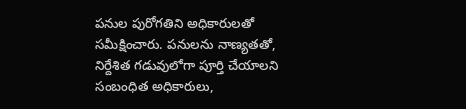పనుల పురోగతిని అధికారులతో సమీక్షించారు. పనులను నాణ్యతతో, నిర్దేశిత గడువులోగా పూర్తి చేయాలని సంబంధిత అధికారులు,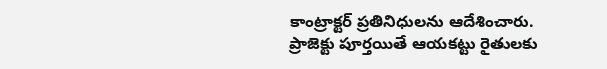కాంట్రాక్టర్ ప్రతినిధులను ఆదేశించారు. ప్రాజెక్టు పూర్తయితే ఆయకట్టు రైతులకు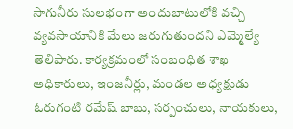సాగునీరు సులభంగా అందుబాటులోకి వచ్చి వ్యవసాయానికి మేలు జరుగుతుందని ఎమ్మెల్యే తెలిపారు. కార్యక్రమంలో సంబంధిత శాఖ అధికారులు, ఇంజనీర్లు, మండల అధ్యక్షుడు ఓరుగంటి రమేష్ బాబు, సర్పంచులు, నాయకులు,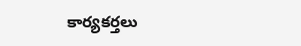కార్యకర్తలు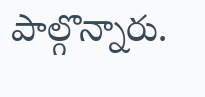పాల్గొన్నారు.